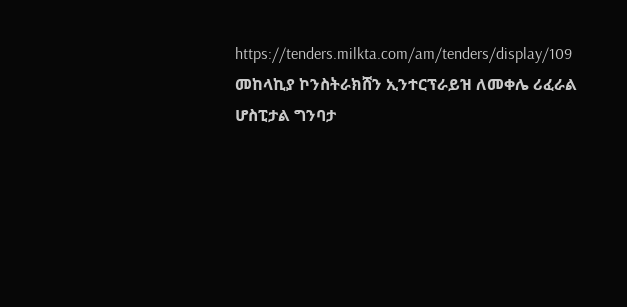https://tenders.milkta.com/am/tenders/display/109
መከላኪያ ኮንስትራክሸን ኢንተርፕራይዝ ለመቀሌ ሪፈራል ሆስፒታል ግንባታ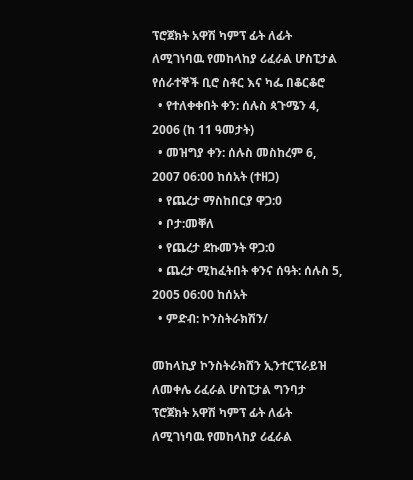ፕሮጀክት አዋሽ ካምፕ ፊት ለፊት ለሚገነባዉ የመከላከያ ሪፈራል ሆስፒታል የሰራተኞች ቢሮ ስቶር እና ካፌ በቆርቆሮ
  • የተለቀቀበት ቀን: ሰሉስ ጳጉሜን 4, 2006 (ከ 11 ዓመታት)
  • መዝግያ ቀን: ሰሉስ መስከረም 6, 2007 06:00 ከሰአት (ተዘጋ)
  • የጨረታ ማስከበርያ ዋጋ:0
  • ቦታ:መቐለ
  • የጨረታ ደኩመንት ዋጋ:0
  • ጨረታ ሚከፈትበት ቀንና ሰዓት: ሰሉስ 5, 2005 06:00 ከሰአት
  • ምድብ: ኮንስትራክሽን/

መከላኪያ ኮንስትራክሸን ኢንተርፕራይዝ ለመቀሌ ሪፈራል ሆስፒታል ግንባታ ፕሮጀክት አዋሽ ካምፕ ፊት ለፊት ለሚገነባዉ የመከላከያ ሪፈራል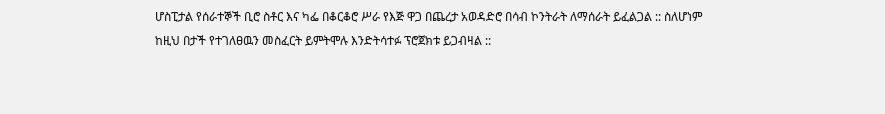ሆስፒታል የሰራተኞች ቢሮ ስቶር እና ካፌ በቆርቆሮ ሥራ የእጅ ዋጋ በጨረታ አወዳድሮ በሳብ ኮንትራት ለማሰራት ይፈልጋል :: ስለሆነም ከዚህ በታች የተገለፀዉን መስፈርት ይምትሞሉ እንድትሳተፉ ፕሮጀክቱ ይጋብዛል ::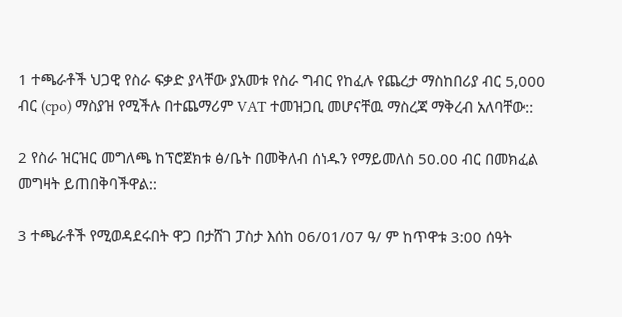1 ተጫራቶች ህጋዊ የስራ ፍቃድ ያላቸው ያአመቱ የስራ ግብር የከፈሉ የጨረታ ማስከበሪያ ብር 5,000 ብር (cpo) ማስያዝ የሚችሉ በተጨማሪም VAT ተመዝጋቢ መሆናቸዉ ማስረጃ ማቅረብ አለባቸው::

2 የስራ ዝርዝር መግለጫ ከፕሮጀክቱ ፅ/ቤት በመቅለብ ሰነዱን የማይመለስ 50.00 ብር በመክፈል መግዛት ይጠበቅባችዋል::

3 ተጫራቶች የሚወዳደሩበት ዋጋ በታሸገ ፓስታ እሰከ 06/01/07 ዓ/ ም ከጥዋቱ 3:00 ሰዓት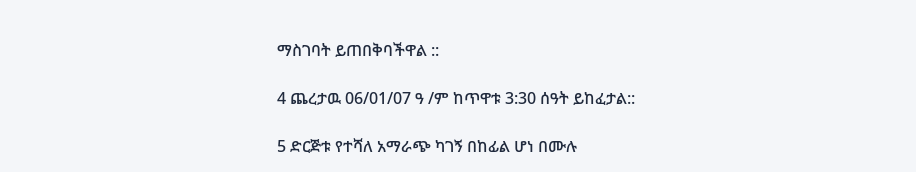ማስገባት ይጠበቅባችዋል ::

4 ጨረታዉ 06/01/07 ዓ /ም ከጥዋቱ 3:30 ሰዓት ይከፈታል::

5 ድርጅቱ የተሻለ አማራጭ ካገኝ በከፊል ሆነ በሙሉ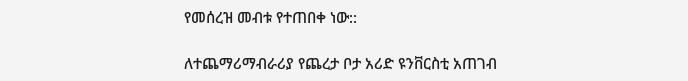የመሰረዝ መብቱ የተጠበቀ ነው::

ለተጨማሪማብራሪያ የጨረታ ቦታ አሪድ ዩንቨርስቲ አጠገብ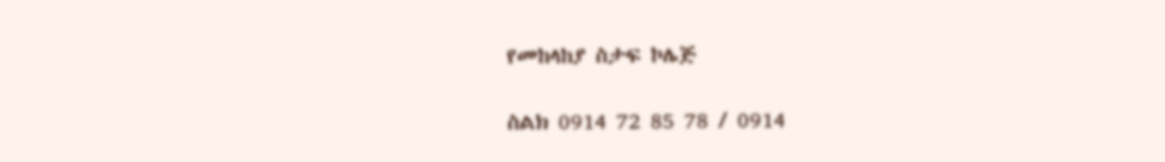የመከላከያ ስታፍ ኮሌጅ

ስልክ 0914 72 85 78 / 0914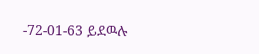-72-01-63 ይደዉሉ